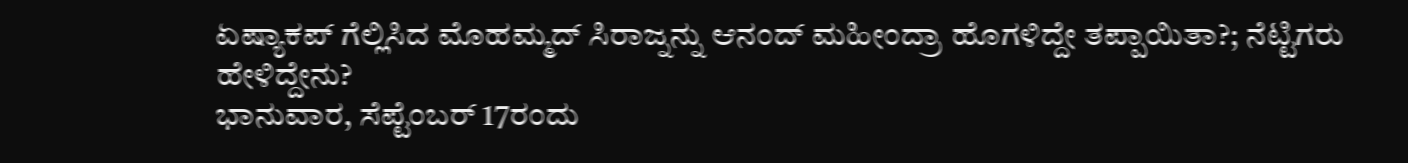ಏಷ್ಯಾಕಪ್ ಗೆಲ್ಲಿಸಿದ ಮೊಹಮ್ಮದ್ ಸಿರಾಜ್ನನ್ನು ಆನಂದ್ ಮಹೀಂದ್ರಾ ಹೊಗಳಿದ್ದೇ ತಪ್ಪಾಯಿತಾ?; ನೆಟ್ಟಿಗರು ಹೇಳಿದ್ದೇನು?
ಭಾನುವಾರ, ಸೆಪ್ಟೆಂಬರ್ 17ರಂದು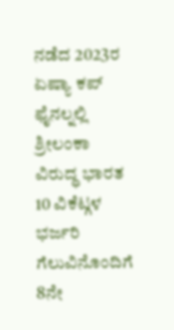ನಡೆದ 2023ರ ಏಷ್ಯಾ ಕಪ್ ಫೈನಲ್ನಲ್ಲಿ ಶ್ರೀಲಂಕಾ ವಿರುದ್ಧ ಭಾರತ 10 ವಿಕೆಟ್ಗಳ ಭರ್ಜರಿ ಗೆಲುವಿನೊಂದಿಗೆ 8ನೇ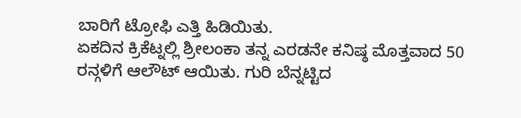ಬಾರಿಗೆ ಟ್ರೋಫಿ ಎತ್ತಿ ಹಿಡಿಯಿತು.
ಏಕದಿನ ಕ್ರಿಕೆಟ್ನಲ್ಲಿ ಶ್ರೀಲಂಕಾ ತನ್ನ ಎರಡನೇ ಕನಿಷ್ಠ ಮೊತ್ತವಾದ 50 ರನ್ಗಳಿಗೆ ಆಲೌಟ್ ಆಯಿತು. ಗುರಿ ಬೆನ್ನಟ್ಟಿದ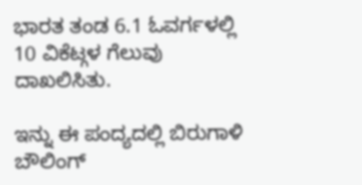ಭಾರತ ತಂಡ 6.1 ಓವರ್ಗಳಲ್ಲಿ 10 ವಿಕೆಟ್ಗಳ ಗೆಲುವು ದಾಖಲಿಸಿತು.

ಇನ್ನು ಈ ಪಂದ್ಯದಲ್ಲಿ ಬಿರುಗಾಳಿ ಬೌಲಿಂಗ್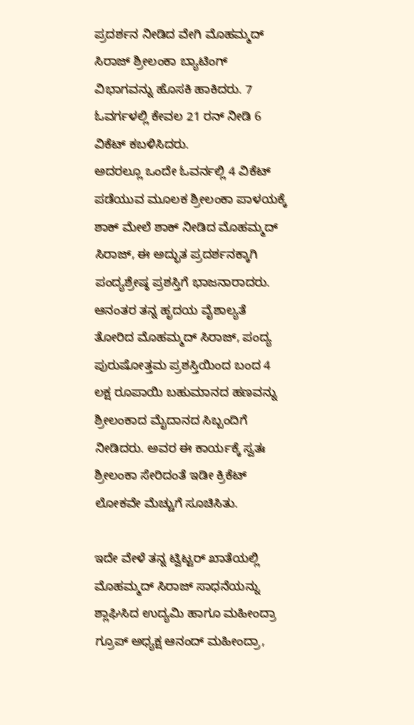ಪ್ರದರ್ಶನ ನೀಡಿದ ವೇಗಿ ಮೊಹಮ್ಮದ್ ಸಿರಾಜ್ ಶ್ರೀಲಂಕಾ ಬ್ಯಾಟಿಂಗ್ ವಿಭಾಗವನ್ನು ಹೊಸಕಿ ಹಾಕಿದರು. 7 ಓವರ್ಗಳಲ್ಲಿ ಕೇವಲ 21 ರನ್ ನೀಡಿ 6 ವಿಕೆಟ್ ಕಬಳಿಸಿದರು.
ಅದರಲ್ಲೂ ಒಂದೇ ಓವರ್ನಲ್ಲಿ 4 ವಿಕೆಟ್ ಪಡೆಯುವ ಮೂಲಕ ಶ್ರೀಲಂಕಾ ಪಾಳಯಕ್ಕೆ ಶಾಕ್ ಮೇಲೆ ಶಾಕ್ ನೀಡಿದ ಮೊಹಮ್ಮದ್ ಸಿರಾಜ್, ಈ ಅದ್ಭುತ ಪ್ರದರ್ಶನಕ್ಕಾಗಿ ಪಂದ್ಯಶ್ರೇಷ್ಠ ಪ್ರಶಸ್ತಿಗೆ ಭಾಜನಾರಾದರು.
ಆನಂತರ ತನ್ನ ಹೃದಯ ವೈಶಾಲ್ಯತೆ ತೋರಿದ ಮೊಹಮ್ಮದ್ ಸಿರಾಜ್, ಪಂದ್ಯ ಪುರುಷೋತ್ತಮ ಪ್ರಶಸ್ತಿಯಿಂದ ಬಂದ 4 ಲಕ್ಷ ರೂಪಾಯಿ ಬಹುಮಾನದ ಹಣವನ್ನು ಶ್ರೀಲಂಕಾದ ಮೈದಾನದ ಸಿಬ್ಬಂದಿಗೆ ನೀಡಿದರು. ಅವರ ಈ ಕಾರ್ಯಕ್ಕೆ ಸ್ವತಃ ಶ್ರೀಲಂಕಾ ಸೇರಿದಂತೆ ಇಡೀ ಕ್ರಿಕೆಟ್ ಲೋಕವೇ ಮೆಚ್ಚುಗೆ ಸೂಚಿಸಿತು.

ಇದೇ ವೇಳೆ ತನ್ನ ಟ್ವಿಟ್ಟರ್ ಖಾತೆಯಲ್ಲಿ ಮೊಹಮ್ಮದ್ ಸಿರಾಜ್ ಸಾಧನೆಯನ್ನು ಶ್ಲಾಘಿಸಿದ ಉದ್ಯಮಿ ಹಾಗೂ ಮಹೀಂದ್ರಾ ಗ್ರೂಪ್ ಅಧ್ಯಕ್ಷ ಆನಂದ್ ಮಹೀಂದ್ರಾ,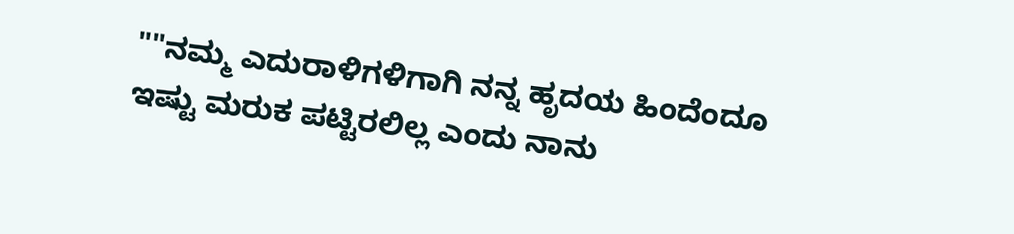""ನಮ್ಮ ಎದುರಾಳಿಗಳಿಗಾಗಿ ನನ್ನ ಹೃದಯ ಹಿಂದೆಂದೂ ಇಷ್ಟು ಮರುಕ ಪಟ್ಟಿರಲಿಲ್ಲ ಎಂದು ನಾನು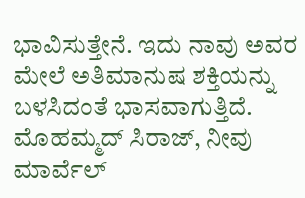ಭಾವಿಸುತ್ತೇನೆ. ಇದು ನಾವು ಅವರ ಮೇಲೆ ಅತಿಮಾನುಷ ಶಕ್ತಿಯನ್ನು ಬಳಸಿದಂತೆ ಭಾಸವಾಗುತ್ತಿದೆ. ಮೊಹಮ್ಮದ್ ಸಿರಾಜ್, ನೀವು ಮಾರ್ವೆಲ್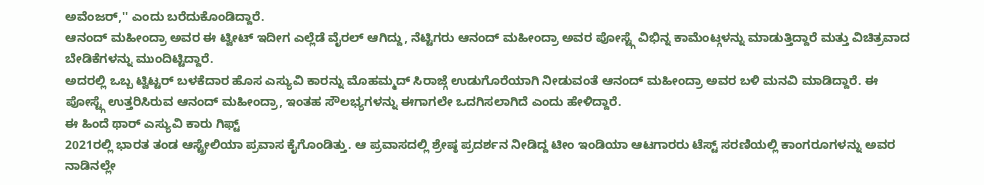ಅವೆಂಜರ್,'' ಎಂದು ಬರೆದುಕೊಂಡಿದ್ದಾರೆ.
ಆನಂದ್ ಮಹೀಂದ್ರಾ ಅವರ ಈ ಟ್ವೀಟ್ ಇದೀಗ ಎಲ್ಲೆಡೆ ವೈರಲ್ ಆಗಿದ್ದು, ನೆಟ್ಟಿಗರು ಆನಂದ್ ಮಹೀಂದ್ರಾ ಅವರ ಪೋಸ್ಟ್ಗೆ ವಿಭಿನ್ನ ಕಾಮೆಂಟ್ಗಳನ್ನು ಮಾಡುತ್ತಿದ್ದಾರೆ ಮತ್ತು ವಿಚಿತ್ರವಾದ ಬೇಡಿಕೆಗಳನ್ನು ಮುಂದಿಟ್ಟಿದ್ದಾರೆ.
ಅದರಲ್ಲಿ ಒಬ್ಬ ಟ್ವಿಟ್ಟರ್ ಬಳಕೆದಾರ ಹೊಸ ಎಸ್ಯುವಿ ಕಾರನ್ನು ಮೊಹಮ್ಮದ್ ಸಿರಾಜ್ಗೆ ಉಡುಗೊರೆಯಾಗಿ ನೀಡುವಂತೆ ಆನಂದ್ ಮಹೀಂದ್ರಾ ಅವರ ಬಳಿ ಮನವಿ ಮಾಡಿದ್ದಾರೆ. ಈ ಪೋಸ್ಟ್ಗೆ ಉತ್ತರಿಸಿರುವ ಆನಂದ್ ಮಹೀಂದ್ರಾ, ಇಂತಹ ಸೌಲಭ್ಯಗಳನ್ನು ಈಗಾಗಲೇ ಒದಗಿಸಲಾಗಿದೆ ಎಂದು ಹೇಳಿದ್ದಾರೆ.
ಈ ಹಿಂದೆ ಥಾರ್ ಎಸ್ಯುವಿ ಕಾರು ಗಿಫ್ಟ್
2021ರಲ್ಲಿ ಭಾರತ ತಂಡ ಆಸ್ಟ್ರೇಲಿಯಾ ಪ್ರವಾಸ ಕೈಗೊಂಡಿತ್ತು. ಆ ಪ್ರವಾಸದಲ್ಲಿ ಶ್ರೇಷ್ಠ ಪ್ರದರ್ಶನ ನೀಡಿದ್ದ ಟೀಂ ಇಂಡಿಯಾ ಆಟಗಾರರು ಟೆಸ್ಟ್ ಸರಣಿಯಲ್ಲಿ ಕಾಂಗರೂಗಳನ್ನು ಅವರ ನಾಡಿನಲ್ಲೇ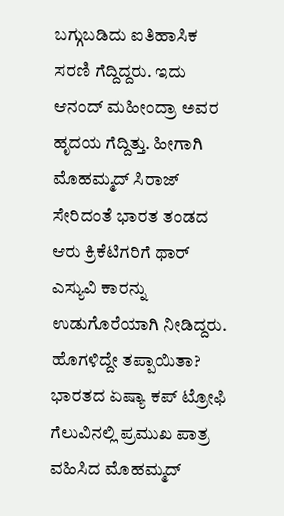ಬಗ್ಗುಬಡಿದು ಐತಿಹಾಸಿಕ ಸರಣಿ ಗೆದ್ದಿದ್ದರು. ಇದು ಆನಂದ್ ಮಹೀಂದ್ರಾ ಅವರ ಹೃದಯ ಗೆದ್ದಿತ್ತು. ಹೀಗಾಗಿ ಮೊಹಮ್ಮದ್ ಸಿರಾಜ್ ಸೇರಿದಂತೆ ಭಾರತ ತಂಡದ ಆರು ಕ್ರಿಕೆಟಿಗರಿಗೆ ಥಾರ್ ಎಸ್ಯುವಿ ಕಾರನ್ನು ಉಡುಗೊರೆಯಾಗಿ ನೀಡಿದ್ದರು.
ಹೊಗಳಿದ್ದೇ ತಪ್ಪಾಯಿತಾ?
ಭಾರತದ ಏಷ್ಯಾ ಕಪ್ ಟ್ರೋಫಿ ಗೆಲುವಿನಲ್ಲಿ ಪ್ರಮುಖ ಪಾತ್ರ ವಹಿಸಿದ ಮೊಹಮ್ಮದ್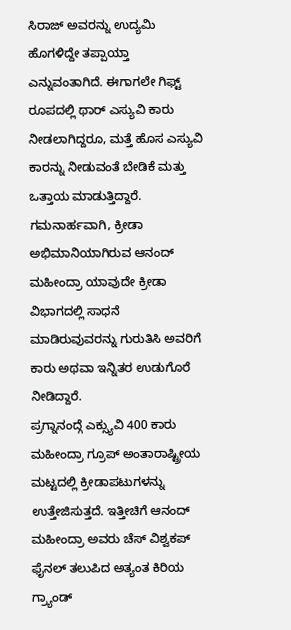ಸಿರಾಜ್ ಅವರನ್ನು ಉದ್ಯಮಿ ಹೊಗಳಿದ್ದೇ ತಪ್ಪಾಯ್ತಾ ಎನ್ನುವಂತಾಗಿದೆ. ಈಗಾಗಲೇ ಗಿಫ್ಟ್ ರೂಪದಲ್ಲಿ ಥಾರ್ ಎಸ್ಯುವಿ ಕಾರು ನೀಡಲಾಗಿದ್ದರೂ, ಮತ್ತೆ ಹೊಸ ಎಸ್ಯುವಿ ಕಾರನ್ನು ನೀಡುವಂತೆ ಬೇಡಿಕೆ ಮತ್ತು ಒತ್ತಾಯ ಮಾಡುತ್ತಿದ್ದಾರೆ.
ಗಮನಾರ್ಹವಾಗಿ, ಕ್ರೀಡಾ ಅಭಿಮಾನಿಯಾಗಿರುವ ಆನಂದ್ ಮಹೀಂದ್ರಾ ಯಾವುದೇ ಕ್ರೀಡಾ ವಿಭಾಗದಲ್ಲಿ ಸಾಧನೆ ಮಾಡಿರುವುವರನ್ನು ಗುರುತಿಸಿ ಅವರಿಗೆ ಕಾರು ಅಥವಾ ಇನ್ನಿತರ ಉಡುಗೊರೆ ನೀಡಿದ್ದಾರೆ.
ಪ್ರಗ್ನಾನಂದ್ಗೆ ಎಕ್ಸ್ಯುವಿ 400 ಕಾರು
ಮಹೀಂದ್ರಾ ಗ್ರೂಪ್ ಅಂತಾರಾಷ್ಟ್ರೀಯ ಮಟ್ಟದಲ್ಲಿ ಕ್ರೀಡಾಪಟುಗಳನ್ನು ಉತ್ತೇಜಿಸುತ್ತದೆ. ಇತ್ತೀಚಿಗೆ ಆನಂದ್ ಮಹೀಂದ್ರಾ ಅವರು ಚೆಸ್ ವಿಶ್ವಕಪ್ ಫೈನಲ್ ತಲುಪಿದ ಅತ್ಯಂತ ಕಿರಿಯ ಗ್ರ್ಯಾಂಡ್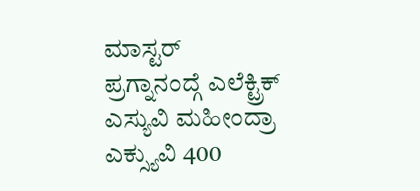ಮಾಸ್ಟರ್ ಪ್ರಗ್ನಾನಂದ್ಗೆ ಎಲೆಕ್ಟ್ರಿಕ್ ಎಸ್ಯುವಿ ಮಹೀಂದ್ರಾ ಎಕ್ಸ್ಯುವಿ 400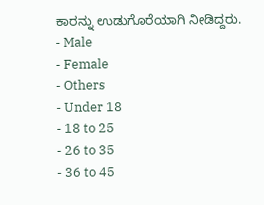ಕಾರನ್ನು ಉಡುಗೊರೆಯಾಗಿ ನೀಡಿದ್ದರು.
- Male
- Female
- Others
- Under 18
- 18 to 25
- 26 to 35
- 36 to 45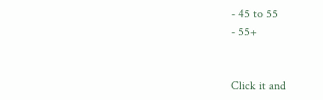- 45 to 55
- 55+


Click it and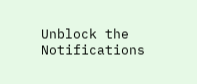Unblock the Notifications